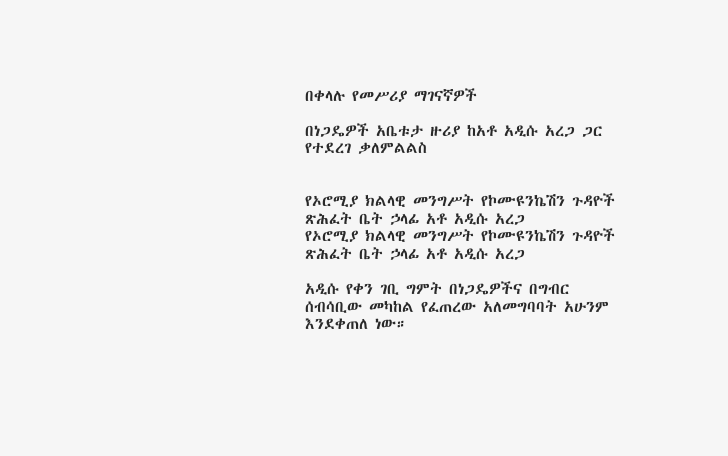በቀላሉ የመሥሪያ ማገናኛዎች

በነጋዴዎች አቤቱታ ዙሪያ ከአቶ አዲሱ አረጋ ጋር የተደረገ ቃለምልልስ


የኦሮሚያ ክልላዊ መንግሥት የኮሙዩንኬሽን ጉዳዮች ጽሕፈት ቤት ኃላፊ አቶ አዲሱ አረጋ
የኦሮሚያ ክልላዊ መንግሥት የኮሙዩንኬሽን ጉዳዮች ጽሕፈት ቤት ኃላፊ አቶ አዲሱ አረጋ

አዲሱ የቀን ገቢ ግምት በነጋዴዎችና በግብር ሰብሳቢው መካከል የፈጠረው አለመግባባት አሁንም እንደቀጠለ ነው።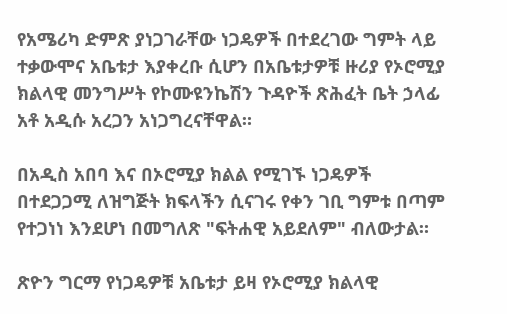የአሜሪካ ድምጽ ያነጋገራቸው ነጋዴዎች በተደረገው ግምት ላይ ተቃውሞና አቤቱታ እያቀረቡ ሲሆን በአቤቱታዎቹ ዙሪያ የኦሮሚያ ክልላዊ መንግሥት የኮሙዩንኬሽን ጉዳዮች ጽሕፈት ቤት ኃላፊ አቶ አዲሱ አረጋን አነጋግረናቸዋል።

በአዲስ አበባ እና በኦሮሚያ ክልል የሚገኙ ነጋዴዎች በተደጋጋሚ ለዝግጅት ክፍላችን ሲናገሩ የቀን ገቢ ግምቱ በጣም የተጋነነ እንደሆነ በመግለጽ "ፍትሐዊ አይደለም" ብለውታል።

ጽዮን ግርማ የነጋዴዎቹ አቤቱታ ይዛ የኦሮሚያ ክልላዊ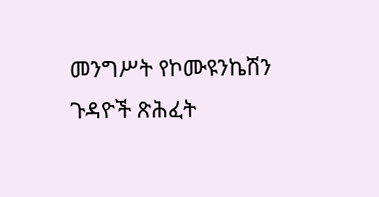መንግሥት የኮሙዩንኬሽን ጉዳዮች ጽሕፈት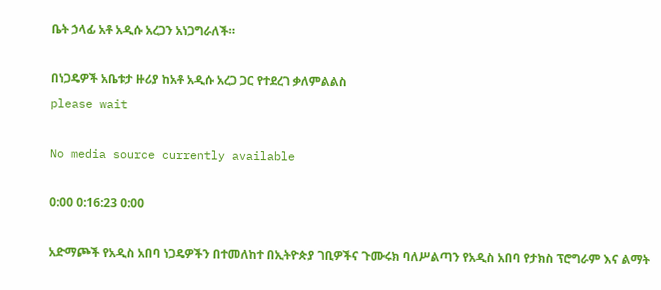ቤት ኃላፊ አቶ አዲሱ አረጋን አነጋግራለች።

በነጋዴዎች አቤቱታ ዙሪያ ከአቶ አዲሱ አረጋ ጋር የተደረገ ቃለምልልስ
please wait

No media source currently available

0:00 0:16:23 0:00

አድማጮች የአዲስ አበባ ነጋዴዎችን በተመለከተ በኢትዮጵያ ገቢዎችና ጉሙሩክ ባለሥልጣን የአዲስ አበባ የታክስ ፕሮግራም እና ልማት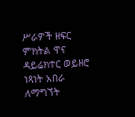ሥራዎች ዘፍር ምክትል ዋና ዳይሬክተር ወይዘሮ ነጻነት አበራ ለማግኘት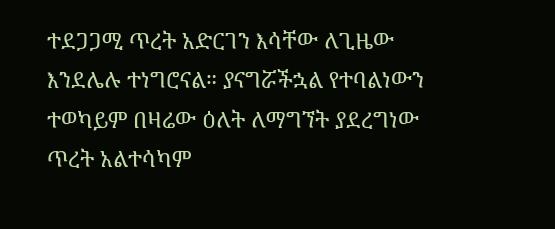ተደጋጋሚ ጥረት አድርገን እሳቸው ለጊዜው እንደሌሉ ተነግሮናል። ያናግሯችኋል የተባልነውን ተወካይም በዛሬው ዕለት ለማግኘት ያደረግነው ጥረት አልተሳካም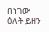በነገው ዕለት ይዘን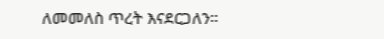ለመመለስ ጥረት እናደርጋለን።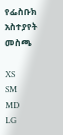የፌስቡክ አስተያየት መስጫ

XS
SM
MD
LG